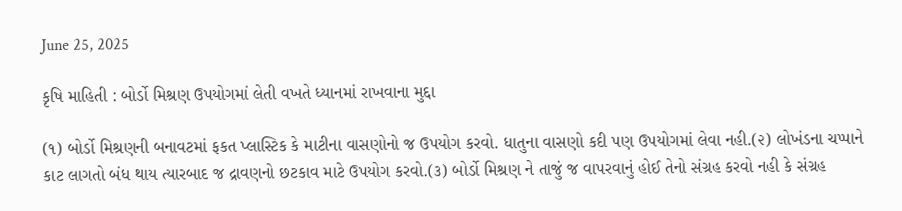June 25, 2025

કૃષિ માહિતી : બોર્ડો મિશ્રણ ઉપયોગમાં લેતી વખતે ધ્યાનમાં રાખવાના મુદ્દા

(૧) બોર્ડો મિશ્રણની બનાવટમાં ફકત પ્લાસ્ટિક કે માટીના વાસણોનો જ ઉપયોગ કરવો. ધાતુના વાસણો કદી પણ ઉપયોગમાં લેવા નહી.(૨) લોખંડના ચપ્પાને કાટ લાગતો બંધ થાય ત્યારબાદ જ દ્રાવણનો છટકાવ માટે ઉપયોગ કરવો.(૩) બોર્ડો મિશ્રણ ને તાજું જ વાપરવાનું હોઈ તેનો સંગ્રહ કરવો નહી કે સંગ્રહ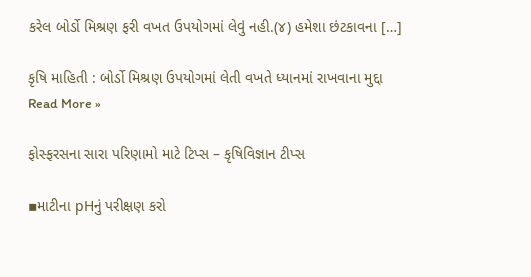કરેલ બોર્ડો મિશ્રણ ફરી વખત ઉપયોગમાં લેવું નહી.(૪) હમેશા છંટકાવના […]

કૃષિ માહિતી : બોર્ડો મિશ્રણ ઉપયોગમાં લેતી વખતે ધ્યાનમાં રાખવાના મુદ્દા Read More »

ફોસ્ફરસના સારા પરિણામો માટે ટિપ્સ – કૃષિવિજ્ઞાન ટીપ્સ

▪માટીના pHનું પરીક્ષણ કરો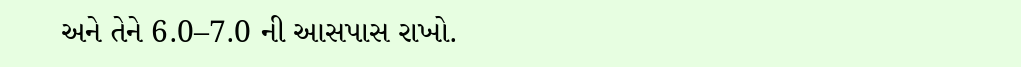અને તેને 6.0–7.0 ની આસપાસ રાખો.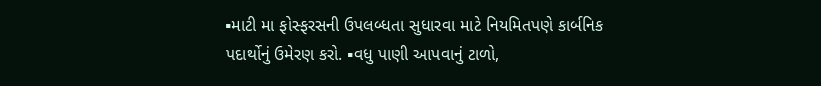▪માટી મા ફોસ્ફરસની ઉપલબ્ધતા સુધારવા માટે નિયમિતપણે કાર્બનિક પદાર્થોનું ઉમેરણ કરો. ▪વધુ પાણી આપવાનું ટાળો,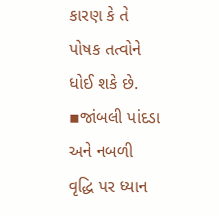કારણ કે તે પોષક તત્વોને ધોઈ શકે છે. ▪જાંબલી પાંદડા અને નબળી વૃદ્ધિ પર ધ્યાન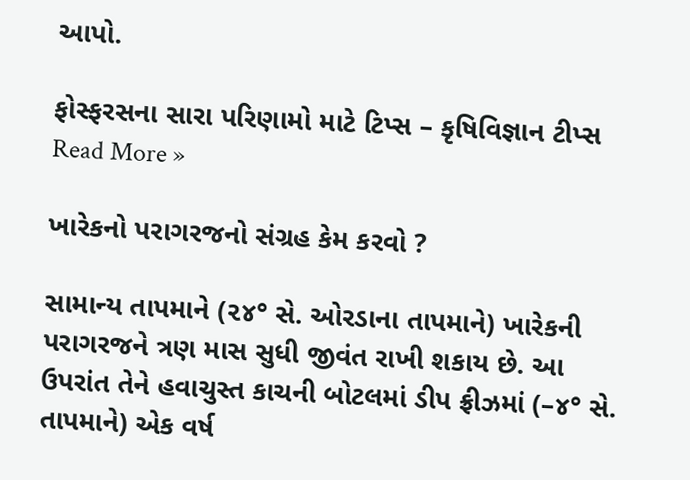આપો.

ફોસ્ફરસના સારા પરિણામો માટે ટિપ્સ – કૃષિવિજ્ઞાન ટીપ્સ Read More »

ખારેકનો પરાગરજનો સંગ્રહ કેમ કરવો ?

સામાન્ય તાપમાને (૨૪° સે. ઓરડાના તાપમાને) ખારેકની પરાગરજને ત્રણ માસ સુધી જીવંત રાખી શકાય છે. આ ઉપરાંત તેને હવાચુસ્ત કાચની બોટલમાં ડીપ ફ્રીઝમાં (–૪° સે. તાપમાને) એક વર્ષ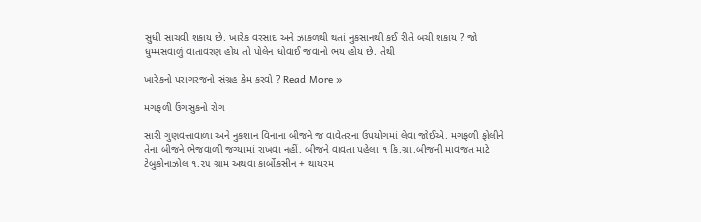સુધી સાચવી શકાય છે. ખારેક વરસાદ અને ઝાકળથી થતાં નુકસાનથી કઈ રીતે બચી શકાય ? જો ધુમ્મસવાળું વાતાવરણ હોય તો પોલેન ધોવાઈ જવાનો ભય હોય છે. તેથી

ખારેકનો પરાગરજનો સંગ્રહ કેમ કરવો ? Read More »

મગફળી ઉંગસુકનો રોગ

સારી ગુણવત્તાવાળા અને નુકશાન વિનાના બીજને જ વાવેતરના ઉપયોગમાં લેવા જોઈએ. મગફળી ફોલીને તેના બીજને ભેજવાળી જગ્યામાં રાખવા નહીં. બીજને વાવતા પહેલા ૧ કિ.ગ્રા.બીજની માવજત માટે ટેબુકોનાઝોલ ૧.૨૫ ગ્રામ અથવા કાર્બોકસીન + થાયરમ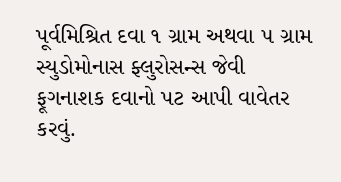પૂર્વમિશ્રિત દવા ૧ ગ્રામ અથવા ૫ ગ્રામ સ્યુડોમોનાસ ફ્લુરોસન્સ જેવી ફૂગનાશક દવાનો પટ આપી વાવેતર કરવું.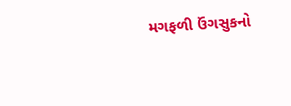મગફળી ઉંગસુકનો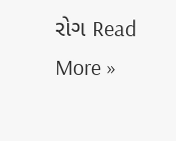રોગ Read More »